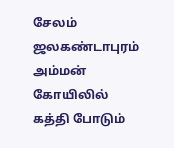சேலம் ஜலகண்டாபுரம் அம்மன் கோயிலில் கத்தி போடும்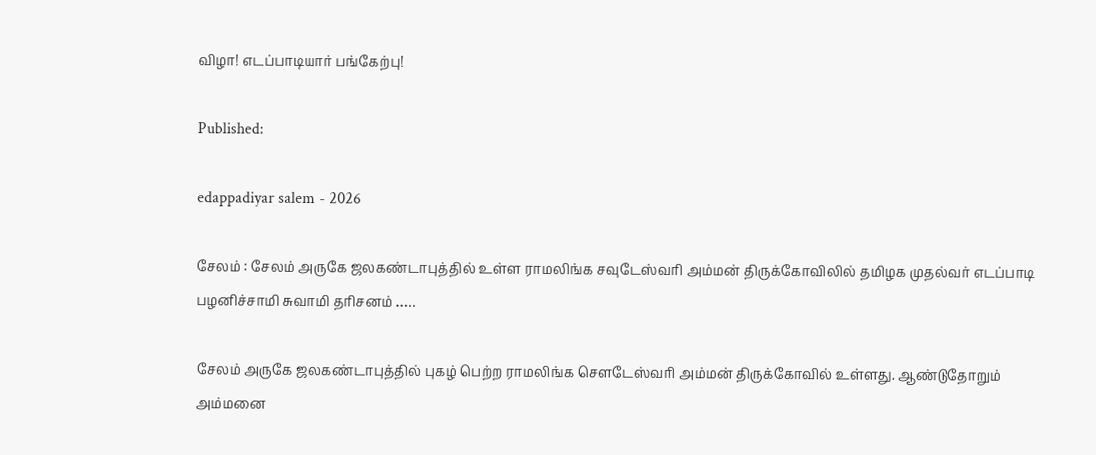விழா! எடப்பாடியார் பங்கேற்பு!

Published:

edappadiyar salem - 2026

சேலம் : சேலம் அருகே ஜலகண்டாபுத்தில் உள்ள ராமலிங்க சவுடேஸ்வரி அம்மன் திருக்கோவிலில் தமிழக முதல்வர் எடப்பாடி பழனிச்சாமி சுவாமி தரிசனம் …..

சேலம் அருகே ஜலகண்டாபுத்தில் புகழ் பெற்ற ராமலிங்க சௌடேஸ்வரி அம்மன் திருக்கோவில் உள்ளது. ஆண்டுதோறும் அம்மனை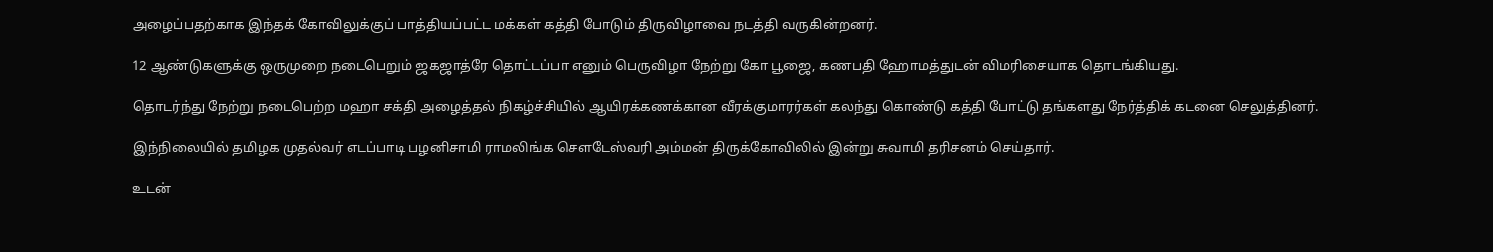அழைப்பதற்காக இந்தக் கோவிலுக்குப் பாத்தியப்பட்ட மக்கள் கத்தி போடும் திருவிழாவை நடத்தி வருகின்றனர்.

12 ஆண்டுகளுக்கு ஒருமுறை நடைபெறும் ஜகஜாத்ரே தொட்டப்பா எனும் பெருவிழா நேற்று கோ பூஜை, கணபதி ஹோமத்துடன் விமரிசையாக தொடங்கியது.

தொடர்ந்து நேற்று நடைபெற்ற மஹா சக்தி அழைத்தல் நிகழ்ச்சியில் ஆயிரக்கணக்கான வீரக்குமாரர்கள் கலந்து கொண்டு கத்தி போட்டு தங்களது நேர்த்திக் கடனை செலுத்தினர்.

இந்நிலையில் தமிழக முதல்வர் எடப்பாடி பழனிசாமி ராமலிங்க சௌடேஸ்வரி அம்மன் திருக்கோவிலில் இன்று சுவாமி தரிசனம் செய்தார்.

உடன்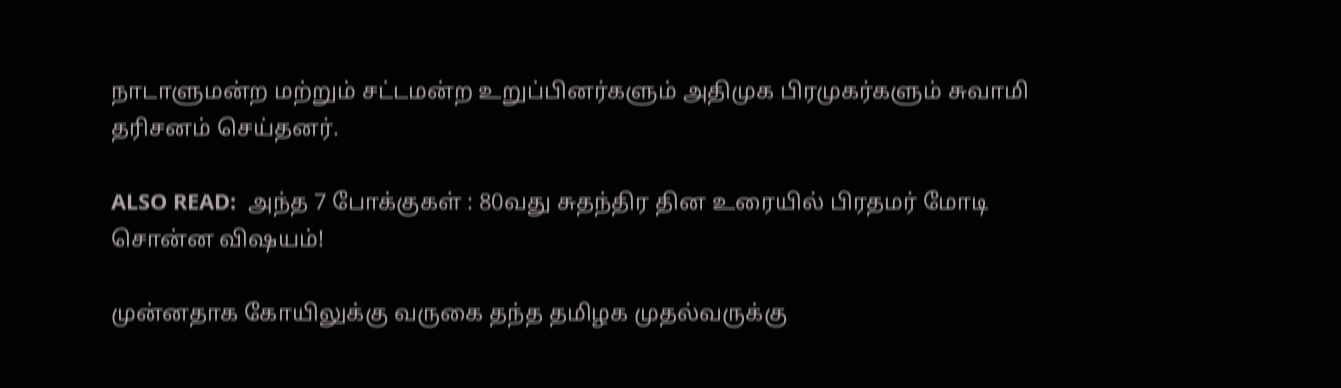நாடாளுமன்ற மற்றும் சட்டமன்ற உறுப்பினர்களும் அதிமுக பிரமுகர்களும் சுவாமி தரிசனம் செய்தனர்.

ALSO READ:  அந்த 7 போக்குகள் : 80வது சுதந்திர தின உரையில் பிரதமர் மோடி சொன்ன விஷயம்!

முன்னதாக கோயிலுக்கு வருகை தந்த தமிழக முதல்வருக்கு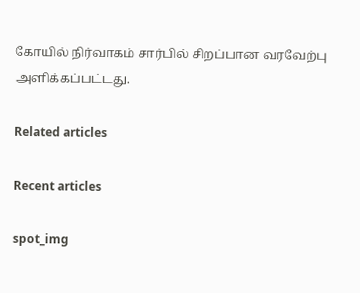கோயில் நிர்வாகம் சார்பில் சிறப்பான வரவேற்பு அளிக்கப்பட்டது.

Related articles

Recent articles

spot_img